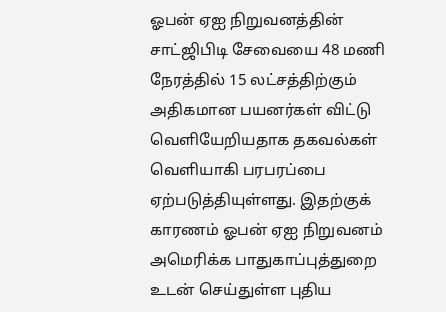ஓபன் ஏஐ நிறுவனத்தின் சாட்ஜிபிடி சேவையை 48 மணி நேரத்தில் 15 லட்சத்திற்கும் அதிகமான பயனர்கள் விட்டு வெளியேறியதாக தகவல்கள் வெளியாகி பரபரப்பை ஏற்படுத்தியுள்ளது. இதற்குக் காரணம் ஓபன் ஏஐ நிறுவனம் அமெரிக்க பாதுகாப்புத்துறை உடன் செய்துள்ள புதிய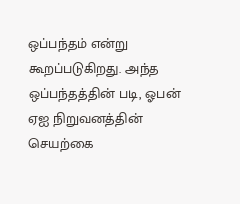ஒப்பந்தம் என்று கூறப்படுகிறது. அந்த ஒப்பந்தத்தின் படி, ஓபன் ஏஐ நிறுவனத்தின் செயற்கை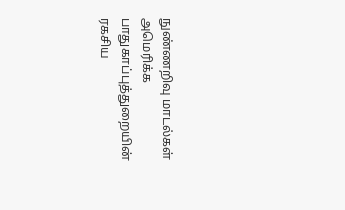நுண்ணறிவு மாடல்கள் அமெரிக்க பாதுகாப்புத்துறையின் ரகசிய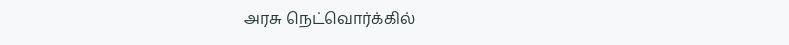அரசு நெட்வொர்க்கில்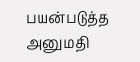பயன்படுத்த அனுமதி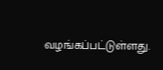வழங்கப்பட்டுள்ளது.